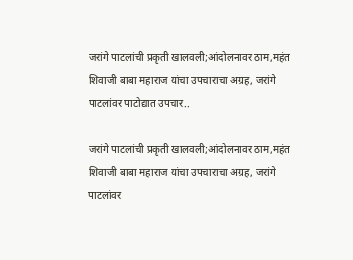जरांगे पाटलांची प्रकृती खालवली;आंदोलनावर ठाम,महंत शिवाजी बाबा महाराज यांचा उपचाराचा अग्रह, जरांगे पाटलांवर पाटोद्यात उपचार..

जरांगे पाटलांची प्रकृती खालवली;आंदोलनावर ठाम,महंत शिवाजी बाबा महाराज यांचा उपचाराचा अग्रह, जरांगे पाटलांवर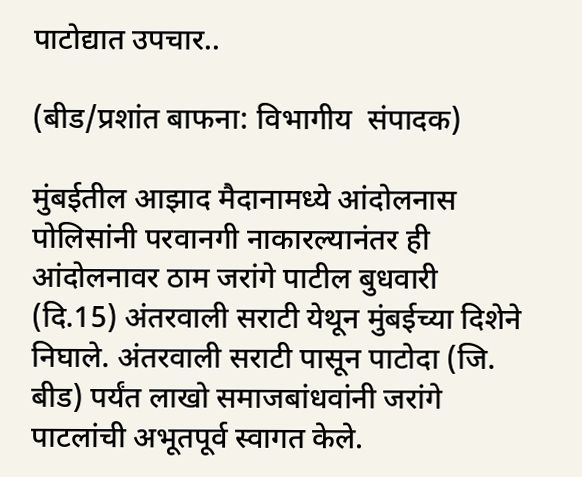पाटोद्यात उपचार..

(बीड/प्रशांत बाफना: विभागीय  संपादक)

मुंबईतील आझाद मैदानामध्ये आंदोलनास पोलिसांनी परवानगी नाकारल्यानंतर ही आंदोलनावर ठाम जरांगे पाटील बुधवारी (दि.15) अंतरवाली सराटी येथून मुंबईच्या दिशेने निघाले. अंतरवाली सराटी पासून पाटोदा (जि. बीड) पर्यंत लाखो समाजबांधवांनी जरांगे पाटलांची अभूतपूर्व स्वागत केले.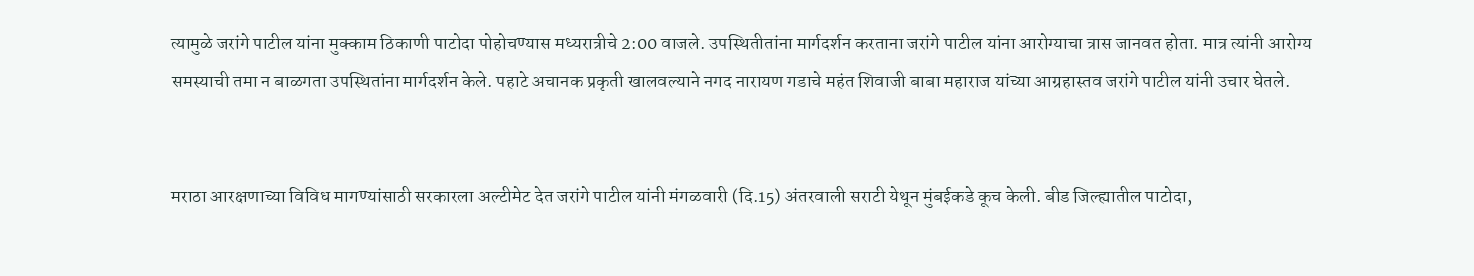त्यामुळे जरांगे पाटील यांना मुक्काम ठिकाणी पाटोदा पोहोचण्यास मध्यरात्रीचे 2:00 वाजले. उपस्थितीतांना मार्गदर्शन करताना जरांगे पाटील यांना आरोग्याचा त्रास जानवत होता. मात्र त्यांनी आरोग्य समस्याची तमा न बाळगता उपस्थितांना मार्गदर्शन केले. पहाटे अचानक प्रकृती खालवल्याने नगद नारायण गडाचे महंत शिवाजी बाबा महाराज यांच्या आग्रहास्तव जरांगे पाटील यांनी उचार घेतले.


मराठा आरक्षणाच्या विविध मागण्यांसाठी सरकारला अल्टीमेट देत जरांगे पाटील यांनी मंगळवारी (दि.15) अंतरवाली सराटी येथून मुंबईकडे कूच केली. बीड जिल्ह्यातील पाटोदा,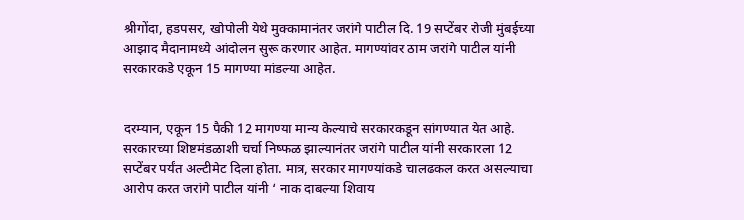श्रीगोंदा, हडपसर, खोपोली येथे मुक्कामानंतर जरांगे पाटील दि. 19 सप्टेंबर रोजी मुंबईच्या आझाद मैदानामध्ये आंदोलन सुरू करणार आहेत. मागण्यांवर ठाम जरांगे पाटील यांनी सरकारकडे एकून 15 मागण्या मांडल्या आहेत.


दरम्यान, एकून 15 पैकी 12 मागण्या मान्य केल्याचे सरकारकडून सांगण्यात येत आहे. सरकारच्या शिष्टमंडळाशी चर्चा निष्फळ झाल्यानंतर जरांगे पाटील यांनी सरकारला 12 सप्टेंबर पर्यंत अल्टीमेट दिला होता. मात्र, सरकार मागण्यांकडे चालढकल करत असल्याचा आरोप करत जरांगे पाटील यांनी ‘ नाक दाबल्या शिवाय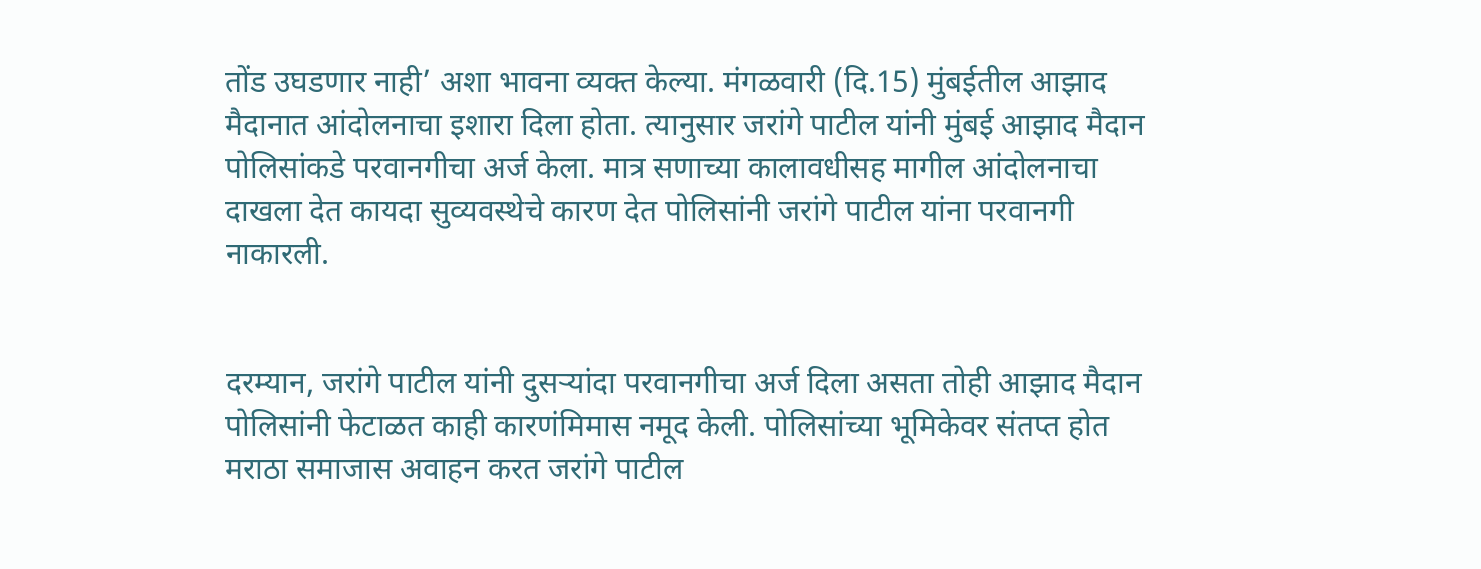तोंड उघडणार नाही’ अशा भावना व्यक्त केल्या. मंगळवारी (दि.15) मुंबईतील आझाद मैदानात आंदोलनाचा इशारा दिला होता. त्यानुसार जरांगे पाटील यांनी मुंबई आझाद मैदान पोलिसांकडे परवानगीचा अर्ज केला. मात्र सणाच्या कालावधीसह मागील आंदोलनाचा दाखला देत कायदा सुव्यवस्थेचे कारण देत पोलिसांनी जरांगे पाटील यांना परवानगी नाकारली.


दरम्यान, जरांगे पाटील यांनी दुसर्‍यांदा परवानगीचा अर्ज दिला असता तोही आझाद मैदान पोलिसांनी फेटाळत काही कारणंमिमास नमूद केली. पोलिसांच्या भूमिकेवर संतप्त होत मराठा समाजास अवाहन करत जरांगे पाटील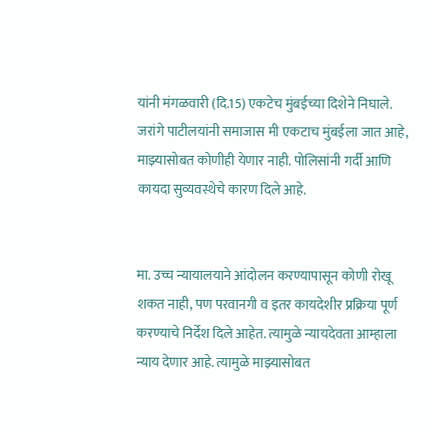यांनी मंगळवारी (दि.15) एकटेच मुंबईच्या दिशेने निघाले. जरांगे पाटीलयांनी समाजास मी एकटाच मुंबईला जात आहे, माझ्यासोबत कोणीही येणार नाही. पोलिसांनी गर्दी आणि कायदा सुव्यवस्थेचे कारण दिले आहे.


मा. उच्च न्यायालयाने आंदोलन करण्यापासून कोणी रोखू शकत नाही, पण परवानगी व इतर कायदेशीर प्रक्रिया पूर्ण करण्याचे निर्देश दिले आहेत. त्यामुळे न्यायदेवता आम्हाला न्याय देणार आहे. त्यामुळे माझ्यासोबत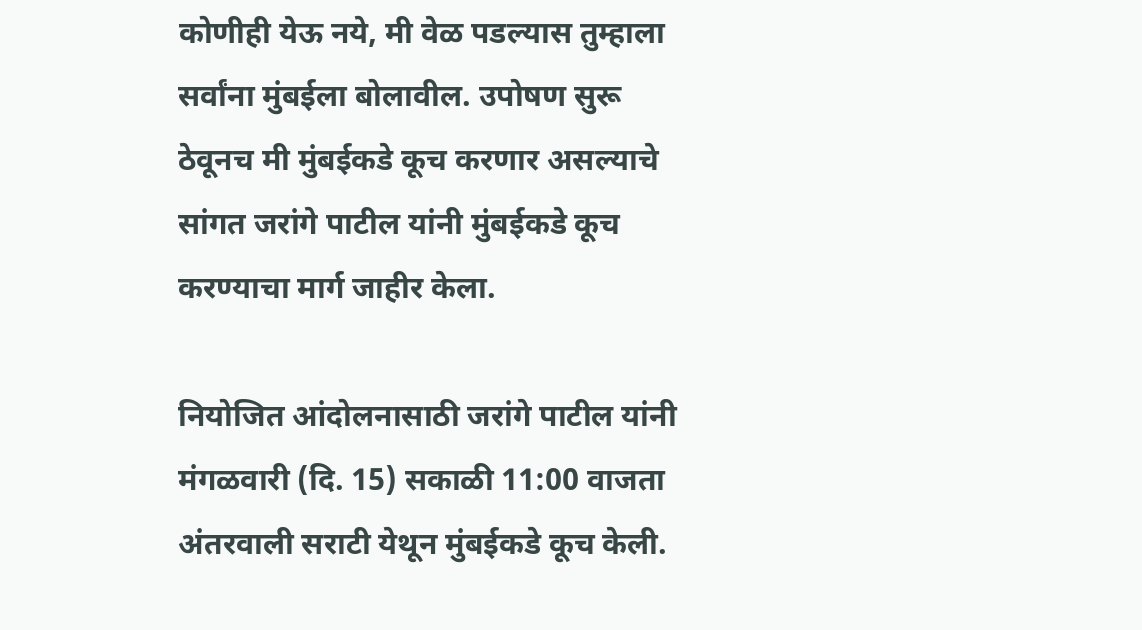कोणीही येऊ नये, मी वेळ पडल्यास तुम्हाला सर्वांना मुंबईला बोलावील. उपोषण सुरू ठेवूनच मी मुंबईकडे कूच करणार असल्याचे सांगत जरांगे पाटील यांनी मुंबईकडे कूच करण्याचा मार्ग जाहीर केला.

नियोजित आंदोलनासाठी जरांगे पाटील यांनी मंगळवारी (दि. 15) सकाळी 11:00 वाजता अंतरवाली सराटी येथून मुंबईकडे कूच केली.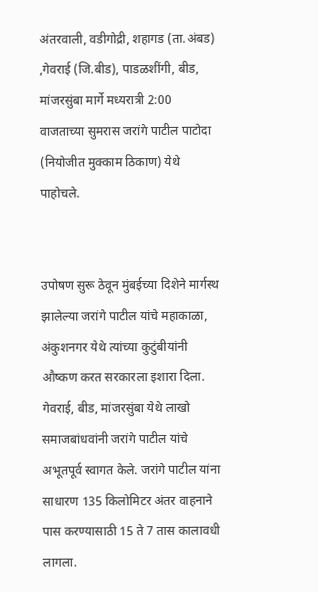अंतरवाली, वडीगोद्री, शहागड (ता.अंबड) ,गेवराई (जि.बीड), पाडळशींगी, बीड, मांजरसुंबा मार्गे मध्यरात्री 2:00 वाजताच्या सुमरास जरांगे पाटील पाटोदा (नियोजीत मुक्काम ठिकाण) येथे पाहोचले.


उपोषण सुरू ठेवून मुंबईच्या दिशेने मार्गस्थ झालेल्या जरांगे पाटील यांचे महाकाळा, अंकुशनगर येथे त्यांच्या कुटुंबीयांनी औष्कण करत सरकारला इशारा दिला. गेवराई, बीड, मांजरसुंबा येथे लाखो समाजबांधवांनी जरांगे पाटील यांचे अभूतपूर्व स्वागत केले. जरांगे पाटील यांना साधारण 135 किलोमिटर अंतर वाहनाने पास करण्यासाठी 15 ते 7 तास कालावधी लागला.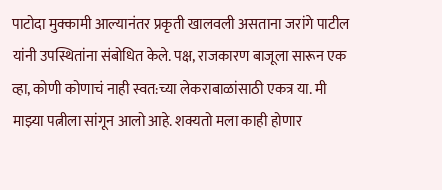पाटोदा मुक्कामी आल्यानंतर प्रकृती खालवली असताना जरांगे पाटील यांनी उपस्थितांना संबोधित केले. पक्ष, राजकारण बाजूला सारून एक व्हा, कोणी कोणाचं नाही स्वत:च्या लेकराबाळांसाठी एकत्र या. मी माझ्या पत्नीला सांगून आलो आहे. शक्यतो मला काही होणार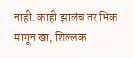नाही. काही झालंच तर भिक मागून खा, शिल्लक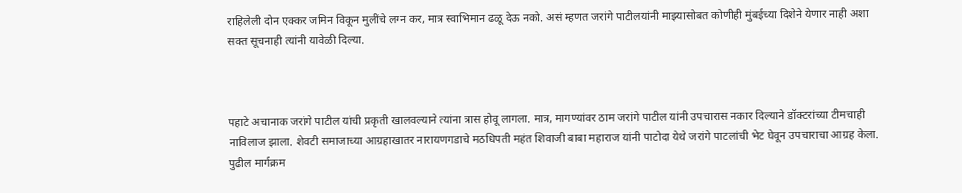राहिलेली दोन एक्कर जमिन विकून मुलींचे लग्न कर, मात्र स्वाभिमान ढळू देऊ नको. असं म्हणत जरांगे पाटीलयांनी माझ्यासोबत कोणीही मुंबईच्या दिशेने येणार नाही अशा सक्त सूचनाही त्यांनी यावेळी दिल्या.



पहाटे अचानाक जरांगे पाटील यांची प्रकृती खालवल्याने त्यांना त्रास होवू लागला. मात्र, मागण्यांवर ठाम जरांगे पाटील यांनी उपचारास नकार दिल्याने डॉक्टरांच्या टीमचाही नाविलाज झाला. शेवटी समाजाच्या आग्रहाखातर नारायणगडाचे मठधिपती महंत शिवाजी बाबा महाराज यांनी पाटोदा येथे जरांगे पाटलांची भेट घेवून उपचाराचा आग्रह केला. पुढील मार्गक्रम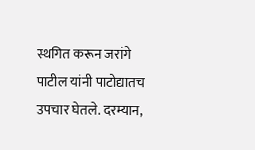स्थगित करून जरांगे पाटील यांनी पाटोद्यातच उपचार घेतले. दरम्यान,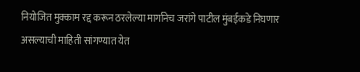नियोजित मुक्काम रद्द करून ठरलेल्या मार्गानेच जरांगे पाटील मुंबईकडे निघणार असल्याची माहिती सांगण्यात येत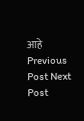आहे
Previous Post Next Post